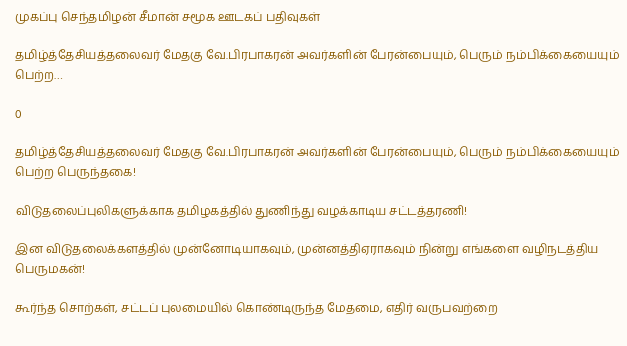முகப்பு செந்தமிழன் சீமான் சமூக ஊடகப் பதிவுகள்

தமிழ்த்தேசியத்தலைவர் மேதகு வே.பிரபாகரன் அவர்களின் பேரன்பையும், பெரும் நம்பிக்கையையும் பெற்ற…

0

தமிழ்த்தேசியத்தலைவர் மேதகு வே.பிரபாகரன் அவர்களின் பேரன்பையும், பெரும் நம்பிக்கையையும் பெற்ற பெருந்தகை!

விடுதலைப்புலிகளுக்காக தமிழகத்தில் துணிந்து வழக்காடிய சட்டத்தரணி!

இன விடுதலைக்களத்தில் முன்னோடியாகவும், முன்னத்திஏராகவும் நின்று எங்களை வழிநடத்திய பெருமகன்!

கூர்ந்த சொற்கள், சட்டப் புலமையில் கொண்டிருந்த மேதமை, எதிர் வருபவற்றை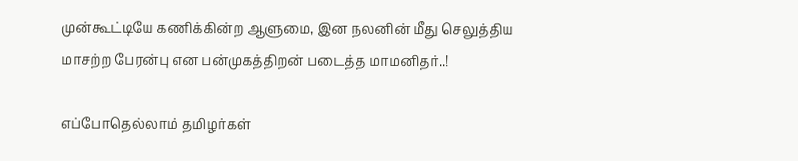முன்கூட்டியே கணிக்கின்ற ஆளுமை, இன நலனின் மீது செலுத்திய மாசற்ற பேரன்பு என பன்முகத்திறன் படைத்த மாமனிதர்..!

எப்போதெல்லாம் தமிழர்கள்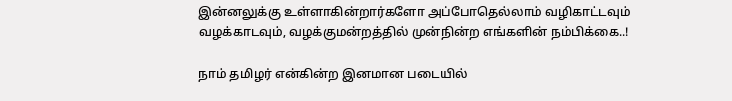இன்னலுக்கு உள்ளாகின்றார்களோ அப்போதெல்லாம் வழிகாட்டவும் வழக்காடவும், வழக்குமன்றத்தில் முன்நின்ற எங்களின் நம்பிக்கை..!

நாம் தமிழர் என்கின்ற இனமான படையில்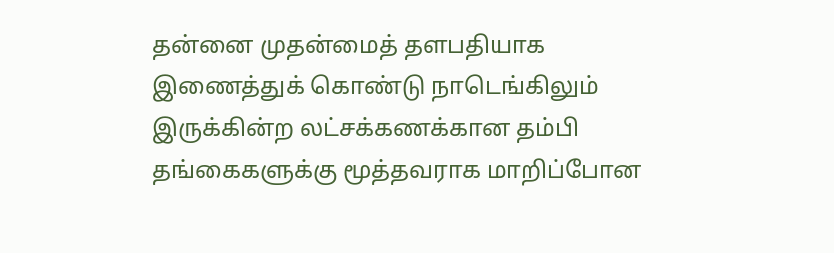தன்னை முதன்மைத் தளபதியாக இணைத்துக் கொண்டு நாடெங்கிலும் இருக்கின்ற லட்சக்கணக்கான தம்பி தங்கைகளுக்கு மூத்தவராக மாறிப்போன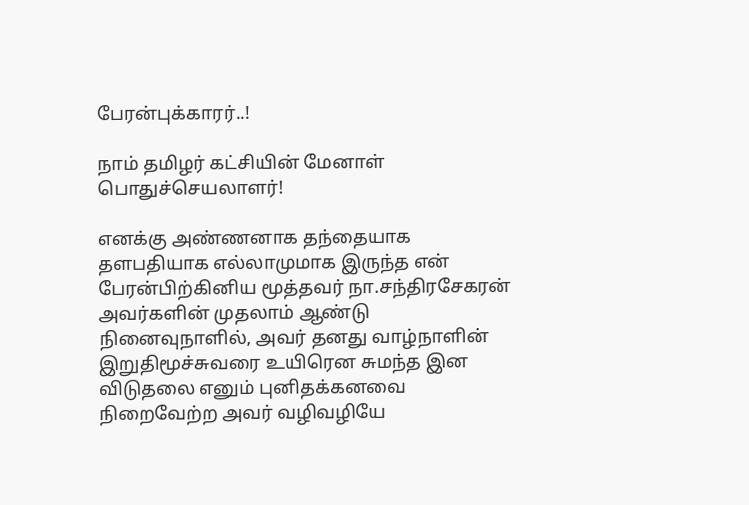பேரன்புக்காரர்..!

நாம் தமிழர் கட்சியின் மேனாள் பொதுச்செயலாளர்!

எனக்கு அண்ணனாக தந்தையாக தளபதியாக எல்லாமுமாக இருந்த என் பேரன்பிற்கினிய மூத்தவர் நா.சந்திரசேகரன் அவர்களின் முதலாம் ஆண்டு நினைவுநாளில், அவர் தனது வாழ்நாளின் இறுதிமூச்சுவரை உயிரென சுமந்த இன விடுதலை எனும் புனிதக்கனவை நிறைவேற்ற அவர் வழிவழியே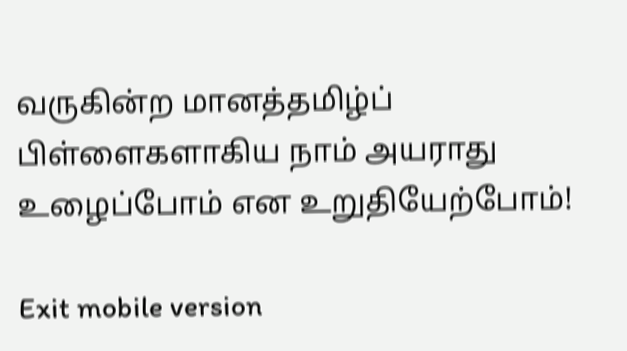வருகின்ற மானத்தமிழ்ப் பிள்ளைகளாகிய நாம் அயராது உழைப்போம் என உறுதியேற்போம்!

Exit mobile version